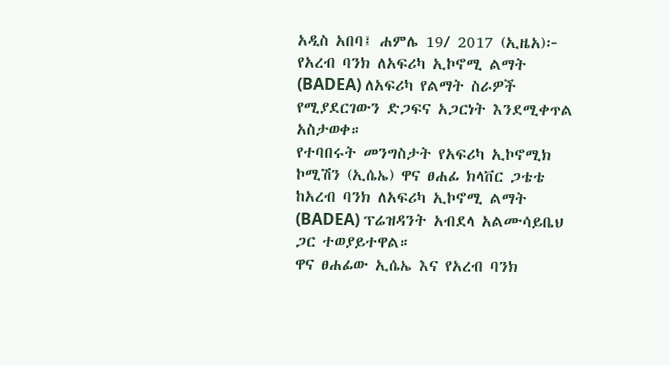አዲስ አበባ፤ ሐምሌ 19/ 2017 (ኢዜአ)፦ የአረብ ባንክ ለአፍሪካ ኢኮኖሚ ልማት (BADEA) ለአፍሪካ የልማት ስራዎች የሚያደርገውን ድጋፍና አጋርነት እንደሚቀጥል አስታወቀ።
የተባበሩት መንግስታት የአፍሪካ ኢኮኖሚክ ኮሚሽን (ኢሴኤ) ዋና ፀሐፊ ክላቨር ጋቴቴ ከአረብ ባንክ ለአፍሪካ ኢኮኖሚ ልማት (BADEA) ፕሬዝዳንት አብደላ አልሙሳይቤህ ጋር ተወያይተዋል።
ዋና ፀሐፊው ኢሴኤ እና የአረብ ባንክ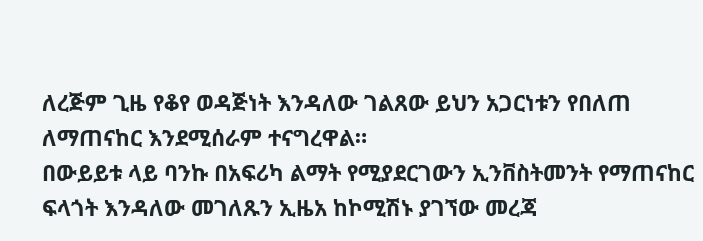ለረጅም ጊዜ የቆየ ወዳጅነት እንዳለው ገልጸው ይህን አጋርነቱን የበለጠ ለማጠናከር እንደሚሰራም ተናግረዋል።
በውይይቱ ላይ ባንኩ በአፍሪካ ልማት የሚያደርገውን ኢንቨስትመንት የማጠናከር ፍላጎት እንዳለው መገለጹን ኢዜአ ከኮሚሽኑ ያገኘው መረጃ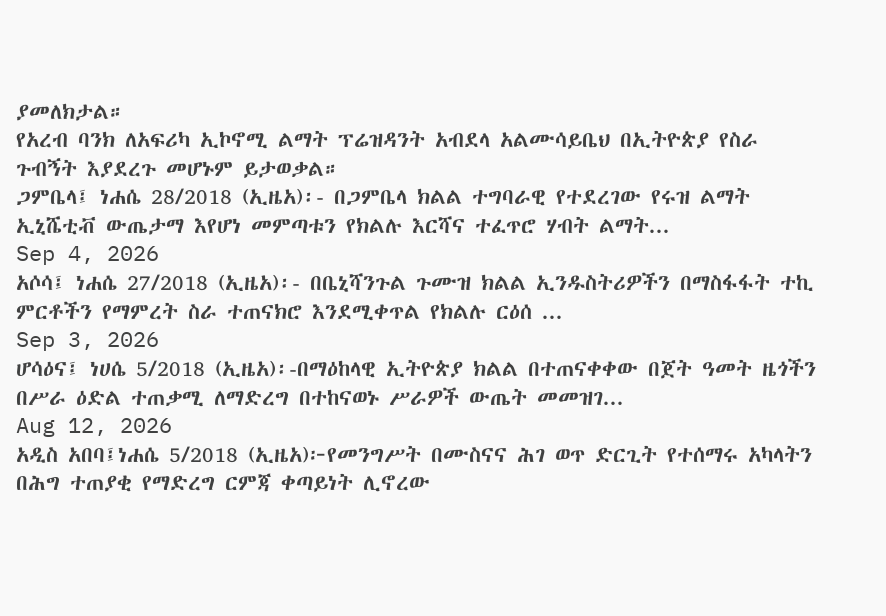ያመለክታል።
የአረብ ባንክ ለአፍሪካ ኢኮኖሚ ልማት ፕሬዝዳንት አብደላ አልሙሳይቤህ በኢትዮጵያ የስራ ጉብኝት እያደረጉ መሆኑም ይታወቃል።
ጋምቤላ፤ ነሐሴ 28/2018 (ኢዜአ)፡- በጋምቤላ ክልል ተግባራዊ የተደረገው የሩዝ ልማት ኢኒሼቲቭ ውጤታማ እየሆነ መምጣቱን የክልሉ እርሻና ተፈጥሮ ሃብት ልማት...
Sep 4, 2026
አሶሳ፤ ነሐሴ 27/2018 (ኢዜአ)፡- በቤኒሻንጉል ጉሙዝ ክልል ኢንዱስትሪዎችን በማስፋፋት ተኪ ምርቶችን የማምረት ስራ ተጠናክሮ እንደሚቀጥል የክልሉ ርዕሰ ...
Sep 3, 2026
ሆሳዕና፤ ነሀሴ 5/2018 (ኢዜአ)፡-በማዕከላዊ ኢትዮጵያ ክልል በተጠናቀቀው በጀት ዓመት ዜጎችን በሥራ ዕድል ተጠቃሚ ለማድረግ በተከናወኑ ሥራዎች ውጤት መመዝገ...
Aug 12, 2026
አዲስ አበባ፤ነሐሴ 5/2018 (ኢዜአ)፦የመንግሥት በሙስናና ሕገ ወጥ ድርጊት የተሰማሩ አካላትን በሕግ ተጠያቂ የማድረግ ርምጃ ቀጣይነት ሊኖረው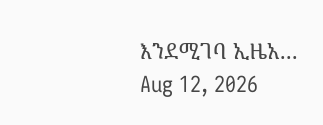እንደሚገባ ኢዜአ...
Aug 12, 2026